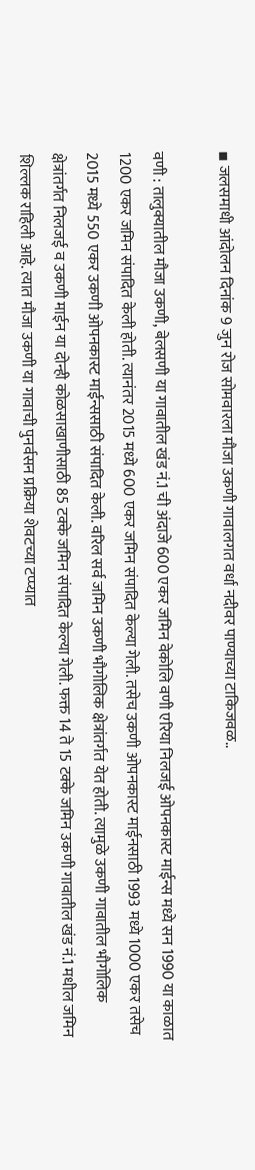▪ जलसमाधी आंदोलन दिनांक 9 जुन रोज सोमवारला मौजा उकणी गावालगत वर्धा नदीवर पाण्याच्या टाकिजवळ..

वणी : तालुक्यातील मौजा उकणी, बेलसणी या गावातील खंड नं.1 ची अंदाजे 600 एकर जमिन वेकोलि वणी एरिया निलजई ओपनकास्ट माईन्स मध्ये सन 1990 या काळात 1200 एकर जमिन संपादित केली होती. त्यानंतर 2015 मध्ये 600 एकर जमिन संपादित केल्या गेली. तसेच उकणी ओपनकास्ट माईनसाठी 1993 मध्ये 1000 एकर तसेच 2015 मध्ये 550 एकर उकणी ओपनकास्ट माईन्ससाठी संपादित केली. वरिल सर्व जमिन उकणी भौगोलिक क्षेत्रांतर्गत येत होती. त्यामुळे उकणी गावातील भौगोलिक क्षेत्रांतर्गत निलजई व उकणी माईन या दोन्ही कोळसाखाणीसाठी 85 टक्के जमिन संपादित केल्या गेली. फक्त 14 ते 15 टक्के जमिन उकणी गावातील खंड नं.1 मधील जमिन शिल्लक राहिली आहे. त्यात मौजा उकणी या गावाची पुनर्वसन प्रक्रिया शेवटच्या टप्प्यात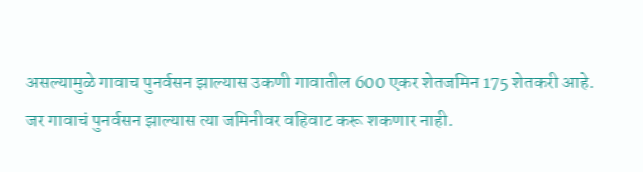असल्यामुळे गावाच पुनर्वसन झाल्यास उकणी गावातील 600 एकर शेतजमिन 175 शेतकरी आहे. जर गावाचं पुनर्वसन झाल्यास त्या जमिनीवर वहिवाट करू शकणार नाही.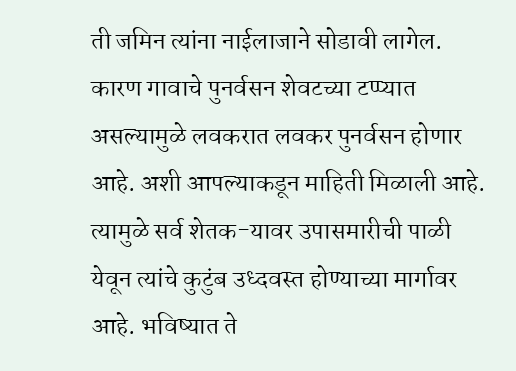ती जमिन त्यांना नाईलाजाने सोडावी लागेल. कारण गावाचे पुनर्वसन शेवटच्या टप्प्यात असल्यामुळे लवकरात लवकर पुनर्वसन होणार आहे. अशी आपल्याकडून माहिती मिळाली आहे. त्यामुळे सर्व शेतक-यावर उपासमारीची पाळी येवून त्यांचे कुटुंब उध्दवस्त होण्याच्या मार्गावर आहे. भविष्यात ते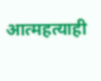आत्महत्याही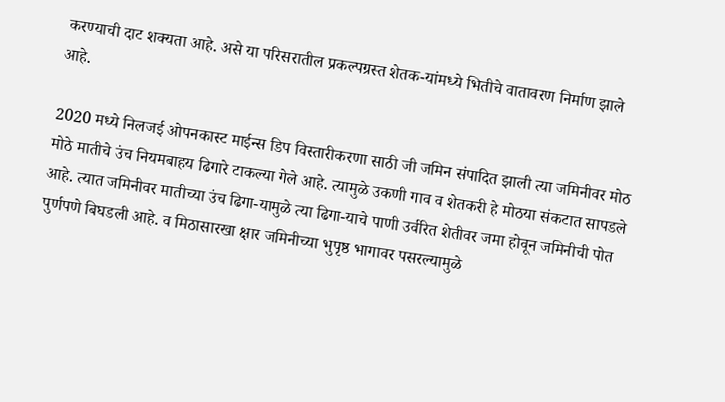करण्याची दाट शक्यता आहे. असे या परिसरातील प्रकल्पग्रस्त शेतक-यांमध्ये भितीचे वातावरण निर्माण झाले आहे.

2020 मध्ये निलजई ओपनकास्ट माईन्स डिप विस्तारीकरणा साठी जी जमिन संपादित झाली त्या जमिनीवर मोठ मोठे मातीचे उंच नियमबाहय ढिगारे टाकल्या गेले आहे. त्यामुळे उकणी गाव व शेतकरी हे मोठया संकटात सापडले आहे. त्यात जमिनीवर मातीच्या उंच ढिगा-यामुळे त्या ढिगा-याचे पाणी उर्वरित शेतीवर जमा होवून जमिनीची पोत पुर्णपणे बिघडली आहे. व मिठासारखा क्षार जमिनीच्या भुपृष्ठ भागावर पसरल्यामुळे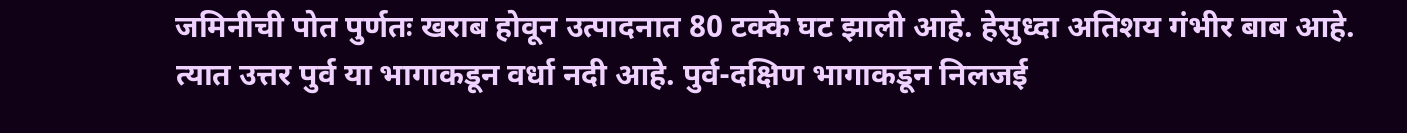जमिनीची पोत पुर्णतः खराब होवून उत्पादनात 80 टक्के घट झाली आहे. हेसुध्दा अतिशय गंभीर बाब आहे. त्यात उत्तर पुर्व या भागाकडून वर्धा नदी आहे. पुर्व-दक्षिण भागाकडून निलजई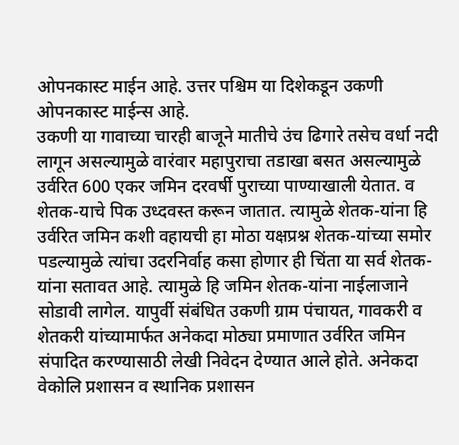ओपनकास्ट माईन आहे. उत्तर पश्चिम या दिशेकडून उकणी ओपनकास्ट माईन्स आहे.
उकणी या गावाच्या चारही बाजूने मातीचे उंच ढिगारे तसेच वर्धा नदी लागून असल्यामुळे वारंवार महापुराचा तडाखा बसत असल्यामुळे उर्वरित 600 एकर जमिन दरवर्षी पुराच्या पाण्याखाली येतात. व शेतक-याचे पिक उध्दवस्त करून जातात. त्यामुळे शेतक-यांना हि उर्वरित जमिन कशी वहायची हा मोठा यक्षप्रश्न शेतक-यांच्या समोर पडल्यामुळे त्यांचा उदरनिर्वाह कसा होणार ही चिंता या सर्व शेतक-यांना सतावत आहे. त्यामुळे हि जमिन शेतक-यांना नाईलाजाने सोडावी लागेल. यापुर्वी संबंधित उकणी ग्राम पंचायत, गावकरी व शेतकरी यांच्यामार्फत अनेकदा मोठ्या प्रमाणात उर्वरित जमिन संपादित करण्यासाठी लेखी निवेदन देण्यात आले होते. अनेकदा वेकोलि प्रशासन व स्थानिक प्रशासन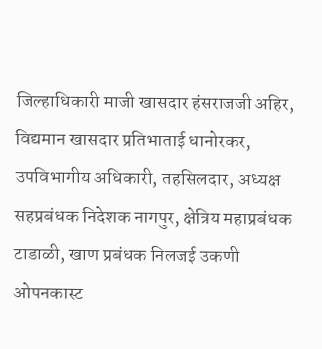जिल्हाधिकारी माजी खासदार हंसराजजी अहिर, विद्यमान खासदार प्रतिभाताई धानोरकर, उपविभागीय अधिकारी, तहसिलदार, अध्यक्ष सहप्रबंधक निदेशक नागपुर, क्षेत्रिय महाप्रबंधक टाडाळी, खाण प्रबंधक निलजई उकणी ओपनकास्ट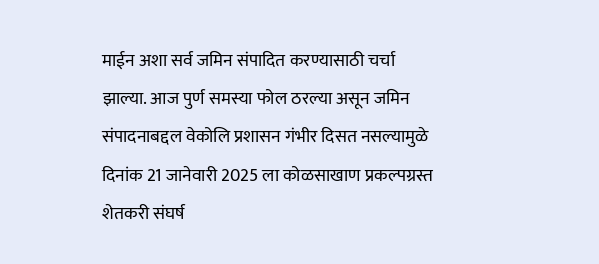माईन अशा सर्व जमिन संपादित करण्यासाठी चर्चा झाल्या. आज पुर्ण समस्या फोल ठरल्या असून जमिन संपादनाबद्दल वेकोलि प्रशासन गंभीर दिसत नसल्यामुळे दिनांक 21 जानेवारी 2025 ला कोळसाखाण प्रकल्पग्रस्त शेतकरी संघर्ष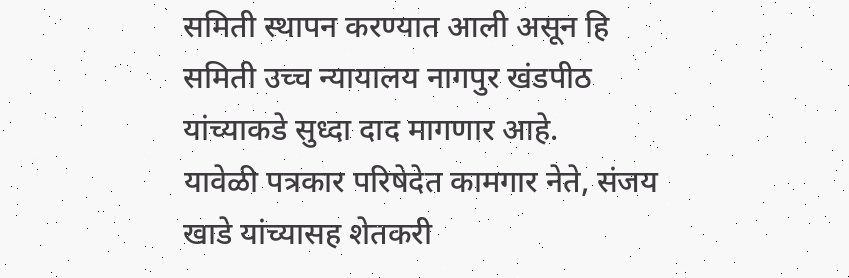समिती स्थापन करण्यात आली असून हि समिती उच्च न्यायालय नागपुर खंडपीठ यांच्याकडे सुध्दा दाद मागणार आहे.
यावेळी पत्रकार परिषेदेत कामगार नेते, संजय खाडे यांच्यासह शेतकरी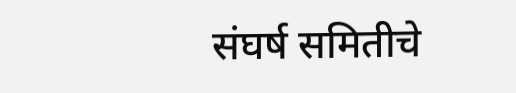संघर्ष समितीचे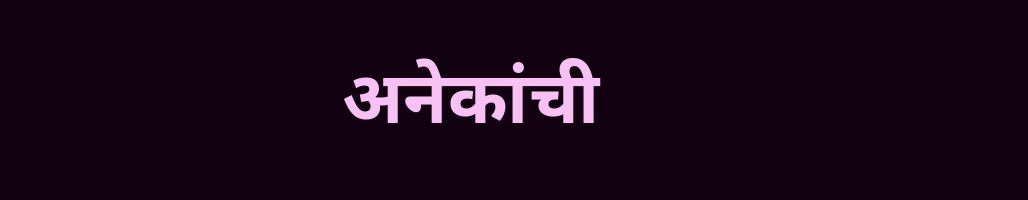अनेकांची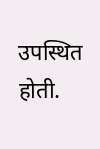उपस्थित होती.